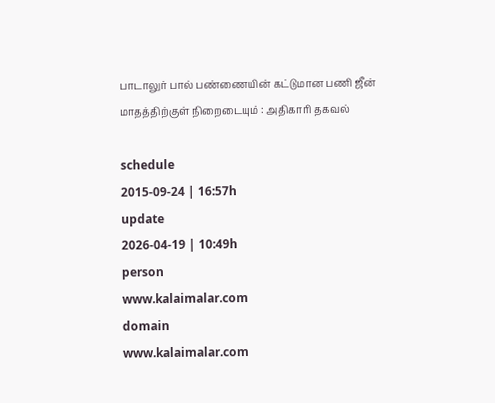பாடாலுர் பால் பண்ணையின் கட்டுமான பணி ஜீன் மாதத்திற்குள் நிறைடையும் : அதிகாரி தகவல்

schedule
2015-09-24 | 16:57h
update
2026-04-19 | 10:49h
person
www.kalaimalar.com
domain
www.kalaimalar.com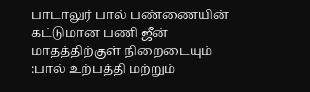பாடாலுர் பால் பண்ணையின் கட்டுமான பணி ஜீன் மாதத்திற்குள் நிறைடையும் :பால் உற்பத்தி மற்றும்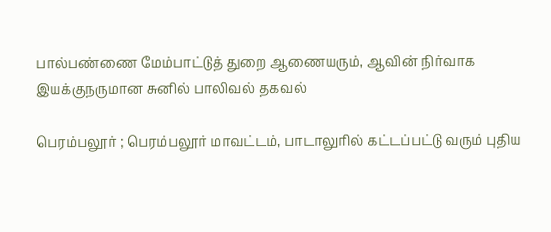பால்பண்ணை மேம்பாட்டுத் துறை ஆணையரும், ஆவின் நிர்வாக இயக்குநருமான சுனில் பாலிவல் தகவல்

பெரம்பலூர் ; பெரம்பலூர் மாவட்டம், பாடாலுரில் கட்டப்பட்டு வரும் புதிய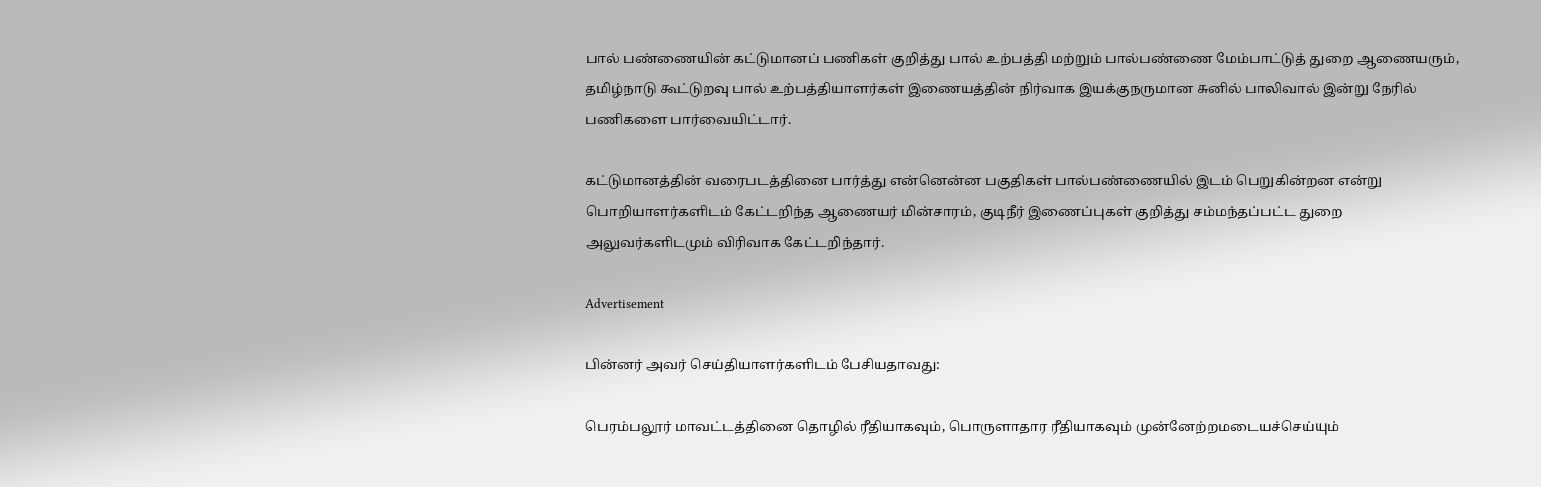பால் பண்ணையின் கட்டுமானப் பணிகள் குறித்து பால் உற்பத்தி மற்றும் பால்பண்ணை மேம்பாட்டுத் துறை ஆணையரும், தமிழ்நாடு கூட்டுறவு பால் உற்பத்தியாளர்கள் இணையத்தின் நிர்வாக இயக்குநருமான சுனில் பாலிவால் இன்று நேரில் பணிகளை பார்வையிட்டார்.

கட்டுமானத்தின் வரைபடத்தினை பார்த்து என்னென்ன பகுதிகள் பால்பண்ணையில் இடம் பெறுகின்றன என்று பொறியாளர்களிடம் கேட்டறிந்த ஆணையர் மின்சாரம், குடிநீர் இணைப்புகள் குறித்து சம்மந்தப்பட்ட துறை அலுவர்களிடமும் விரிவாக கேட்டறிந்தார்.

Advertisement

பின்னர் அவர் செய்தியாளர்களிடம் பேசியதாவது:

பெரம்பலூர் மாவட்டத்தினை தொழில் ரீதியாகவும், பொருளாதார ரீதியாகவும் முன்னேற்றமடையச்செய்யும்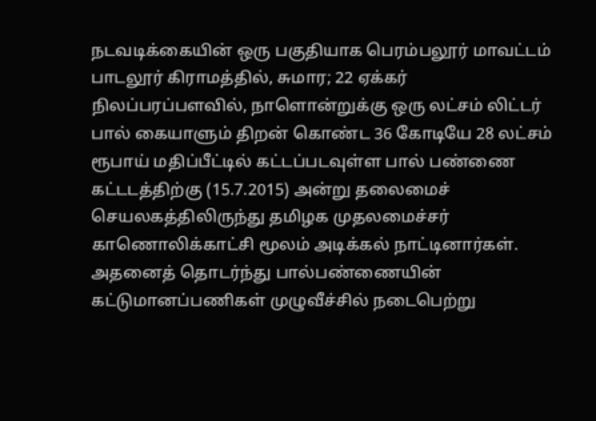நடவடிக்கையின் ஒரு பகுதியாக பெரம்பலூர் மாவட்டம் பாடலூர் கிராமத்தில், சுமார; 22 ஏக்கர் நிலப்பரப்பளவில், நாளொன்றுக்கு ஒரு லட்சம் லிட்டர் பால் கையாளும் திறன் கொண்ட 36 கோடியே 28 லட்சம் ரூபாய் மதிப்பீட்டில் கட்டப்படவுள்ள பால் பண்ணை கட்டடத்திற்கு (15.7.2015) அன்று தலைமைச் செயலகத்திலிருந்து தமிழக முதலமைச்சர் காணொலிக்காட்சி மூலம் அடிக்கல் நாட்டினார்கள். அதனைத் தொடர்ந்து பால்பண்ணையின் கட்டுமானப்பணிகள் முழுவீச்சில் நடைபெற்று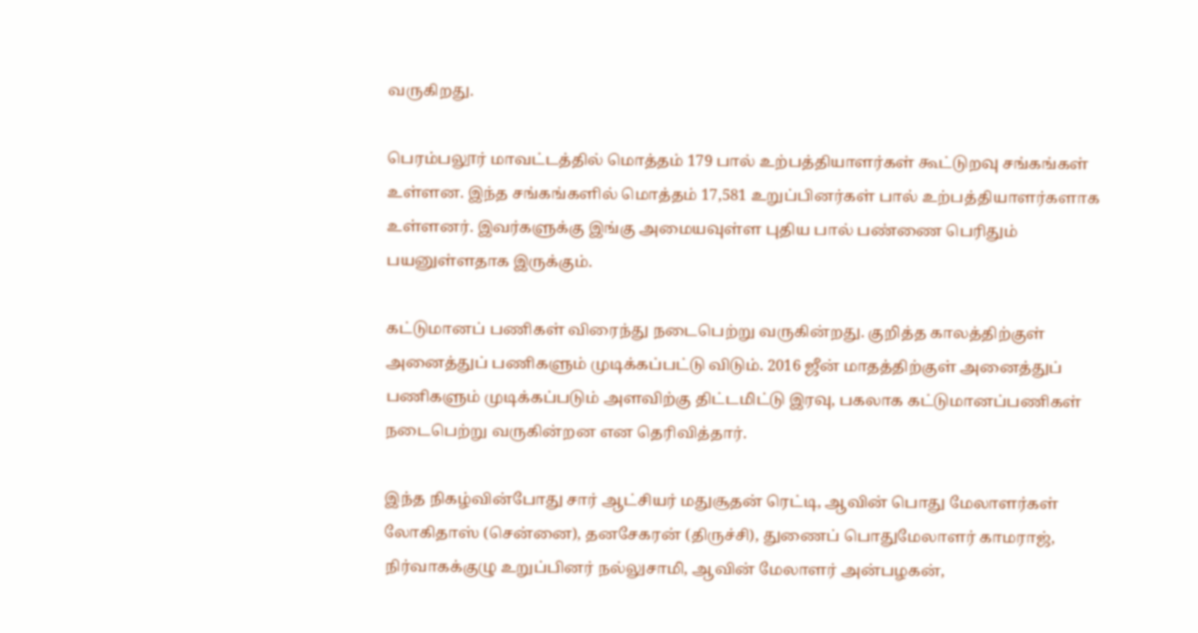வருகிறது.

பெரம்பலூர் மாவட்டத்தில் மொத்தம் 179 பால் உற்பத்தியாளர்கள் கூட்டுறவு சங்கங்கள் உள்ளன. இந்த சங்கங்களில் மொத்தம் 17,581 உறுப்பினர்கள் பால் உற்பத்தியாளர்களாக உள்ளனர். இவர்களுக்கு இங்கு அமையவுள்ள புதிய பால் பண்ணை பெரிதும் பயனுள்ளதாக இருக்கும்.

கட்டுமானப் பணிகள் விரைந்து நடைபெற்று வருகின்றது. குறித்த காலத்திற்குள் அனைத்துப் பணிகளும் முடிக்கப்பட்டு விடும். 2016 ஜீன் மாதத்திற்குள் அனைத்துப் பணிகளும் முடிக்கப்படும் அளவிற்கு திட்டமிட்டு இரவு, பகலாக கட்டுமானப்பணிகள் நடைபெற்று வருகின்றன என தெரிவித்தார்.

இந்த நிகழ்வின்போது சார் ஆட்சியர் மதுசூதன் ரெட்டி, ஆவின் பொது மேலாளர்கள் லோகிதாஸ் (சென்னை), தனசேகரன் (திருச்சி), துணைப் பொதுமேலாளர் காமராஜ், நிர்வாகக்குழு உறுப்பினர் நல்லுசாமி, ஆவின் மேலாளர் அன்பழகன்,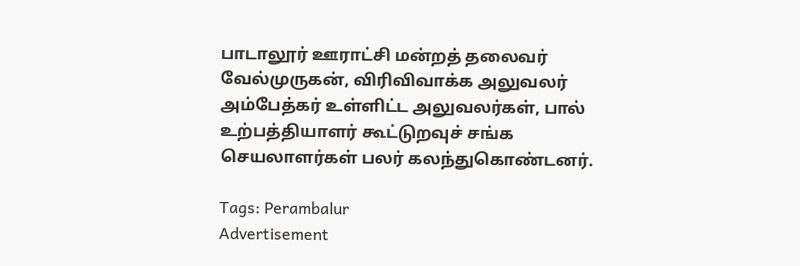பாடாலூர் ஊராட்சி மன்றத் தலைவர் வேல்முருகன், விரிவிவாக்க அலுவலர் அம்பேத்கர் உள்ளிட்ட அலுவலர்கள், பால் உற்பத்தியாளர் கூட்டுறவுச் சங்க செயலாளர்கள் பலர் கலந்துகொண்டனர்.

Tags: Perambalur
Advertisement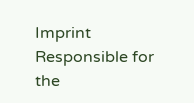Imprint
Responsible for the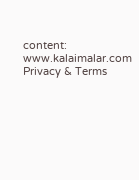content:
www.kalaimalar.com
Privacy & Terms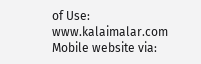of Use:
www.kalaimalar.com
Mobile website via: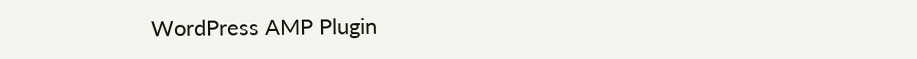WordPress AMP Plugin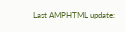Last AMPHTML update: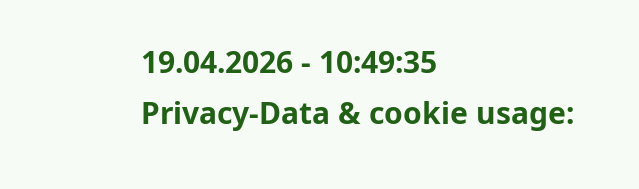19.04.2026 - 10:49:35
Privacy-Data & cookie usage: